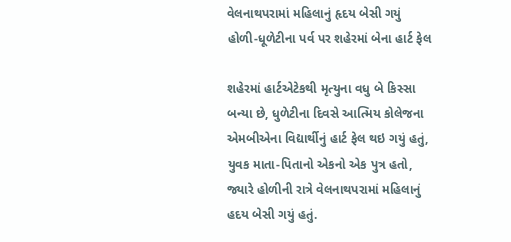વેલનાથપરામાં મહિલાનું હૃદય બેસી ગયું હોળી-ધૂળેટીના પર્વ પર શહેરમાં બેના હાર્ટ ફેલ

શહેરમાં હાર્ટએટેકથી મૃત્યુના વધુ બે કિસ્સા બન્યા છે, ધુળેટીના દિવસે આત્મિય કોલેજના એમબીએના વિદ્યાર્થીનું હાર્ટ ફેલ થઇ ગયું હતું, યુવક માતા-પિતાનો એકનો એક પુત્ર હતો, જ્યારે હોળીની રાત્રે વેલનાથપરામાં મહિલાનું હદય બેસી ગયું હતું.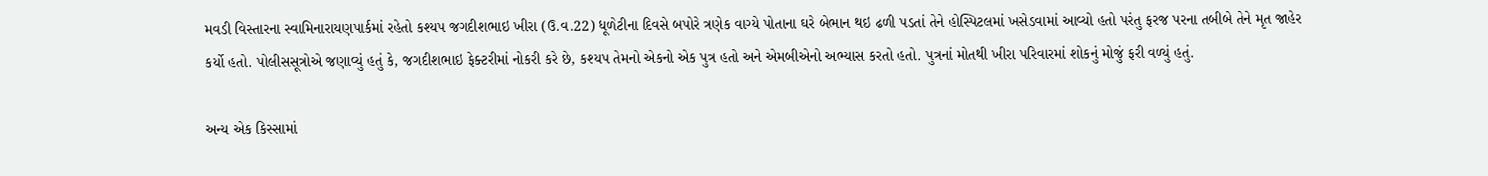મવડી વિસ્તારના સ્વામિનારાયણપાર્કમાં રહેતો કશ્યપ જગદીશભાઇ ખીરા (ઉ.વ.22) ધૂળેટીના દિવસે બપોરે ત્રણેક વાગ્યે પોતાના ઘરે બેભાન થઇ ઢળી પડતાં તેને હોસ્પિટલમાં ખસેડવામાં આવ્યો હતો પરંતુ ફરજ પરના તબીબે તેને મૃત જાહેર કર્યો હતો. પોલીસસૂત્રોએ જણાવ્યું હતું કે, જગદીશભાઇ ફેક્ટરીમાં નોકરી કરે છે, કશ્યપ તેમનો એકનો એક પુત્ર હતો અને એમબીએનો અભ્યાસ કરતો હતો. પુત્રનાં મોતથી ખીરા પરિવારમાં શોકનું મોજું ફરી વળ્યું હતું.

અન્ય એક કિસ્સામાં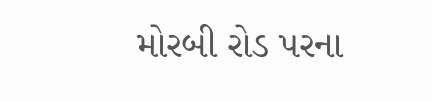મોરબી રોડ પરના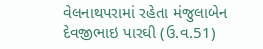વેલનાથપરામાં રહેતા મંજુલાબેન દેવજીભાઇ પારઘી (ઉ.વ.51)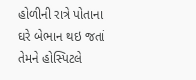હોળીની રાત્રે પોતાના ઘરે બેભાન થઇ જતાં તેમને હોસ્પિટલે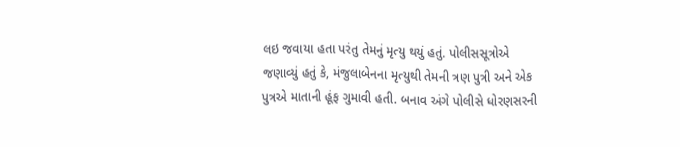લઇ જવાયા હતા પરંતુ તેમનું મૃત્યુ થયું હતું. પોલીસસૂત્રોએ જણાવ્યું હતું કે, મંજુલાબેનના મૃત્યુથી તેમની ત્રણ પુત્રી અને એક પુત્રએ માતાની હૂંફ ગુમાવી હતી. બનાવ અંગે પોલીસે ધોરણસરની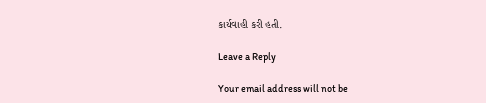કાર્યવાહી કરી હતી.

Leave a Reply

Your email address will not be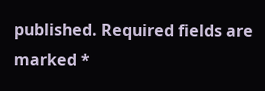published. Required fields are marked *